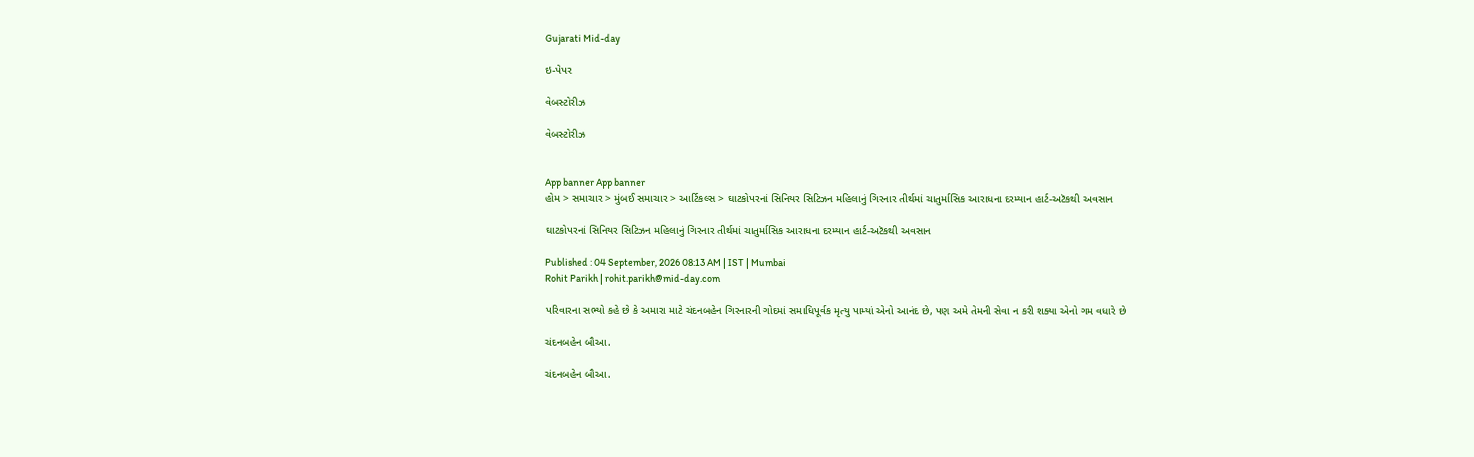Gujarati Mid-day

ઇ-પેપર

વેબસ્ટોરીઝ

વેબસ્ટોરીઝ


App banner App banner
હોમ > સમાચાર > મુંબઈ સમાચાર > આર્ટિકલ્સ > ઘાટકોપરનાં સિનિયર સિટિઝન મહિલાનું ગિરનાર તીર્થમાં ચાતુર્માસિક આ‌રાધના દરમ્યાન હાર્ટ-અટૅકથી અવસાન

ઘાટકોપરનાં સિનિયર સિટિઝન મહિલાનું ગિરનાર તીર્થમાં ચાતુર્માસિક આ‌રાધના દરમ્યાન હાર્ટ-અટૅકથી અવસાન

Published : 04 September, 2026 08:13 AM | IST | Mumbai
Rohit Parikh | rohit.parikh@mid-day.com

પરિવારના સભ્યો કહે છે કે અમારા માટે ચંદનબહેન ગિરનારની ગોદમાં સમાધિપૂર્વક મૃત્યુ પામ્યાં એનો આનંદ છે, પણ અમે તેમની સેવા ન કરી શક્યા એનો ગમ વધારે છે

ચંદનબહેન બૌઆ.

ચંદનબહેન બૌઆ.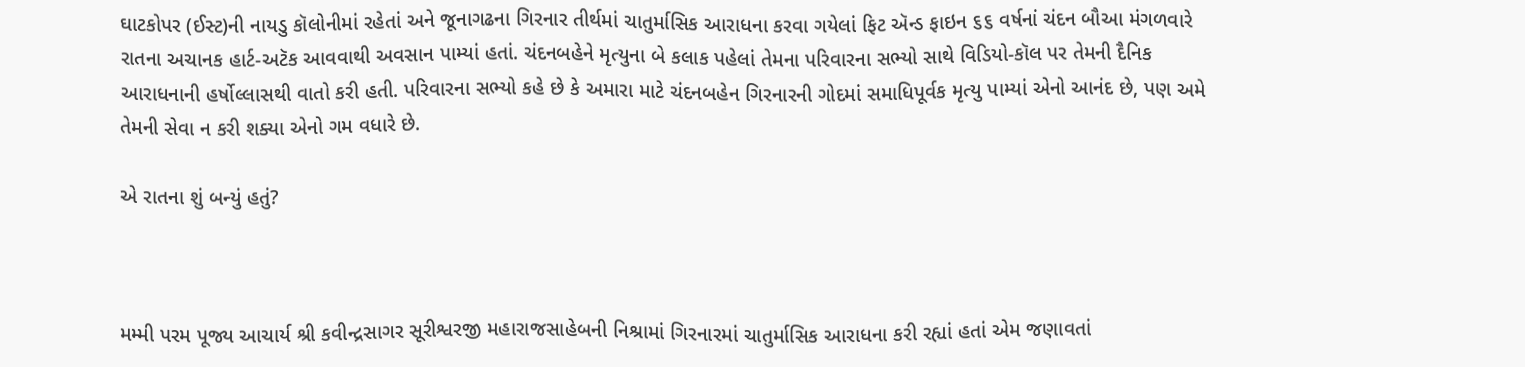ઘાટકોપર (ઈસ્ટ)ની નાયડુ કૉલોનીમાં રહેતાં અને જૂનાગઢના ગિરનાર તીર્થમાં ચાતુર્માસિક આ‌રાધના કરવા ગયેલાં ફિટ ઍન્ડ ફાઇન ૬૬ વર્ષનાં ચંદન બૌઆ મંગળવારે રાતના અચાનક હાર્ટ-અટૅક આવવાથી અવસાન પામ્યાં હતાં. ચંદનબહેને મૃત્યુના બે કલાક પહેલાં તેમના પરિવારના સભ્યો સાથે વિડિયો-કૉલ પર તેમની દૈનિક આરાધનાની હર્ષોલ્લાસથી વાતો કરી હતી. પરિવારના સભ્યો કહે છે કે અમારા માટે ચંદનબહેન ગિરનારની ગોદમાં સમાધિપૂર્વક મૃત્યુ પામ્યાં એનો આનંદ છે, પણ અમે તેમની સેવા ન કરી શક્યા એનો ગમ વધારે છે.

એ રાતના શું બન્યું હતું?



મમ્મી પરમ પૂજ્ય આચાર્ય શ્રી કવીન્દ્રસાગર સૂરીશ્વરજી મહારાજસાહેબની નિશ્રામાં ગિરનારમાં ચાતુર્માસિક આરાધના કરી રહ્યાં હતાં એમ જણાવતાં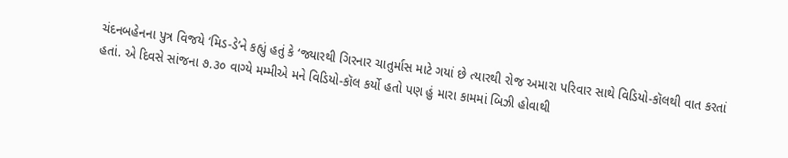ચંદનબહેનના પુત્ર વિજયે ‘મિડ-ડે’ને કહ્યું હતું કે ‘જ્યારથી ગિરનાર ચાતુર્માસ માટે ગયાં છે ત્યારથી રોજ અમારા પરિવાર સાથે વિડિયો-કૉલથી વાત કરતાં હતાં. એ દિવસે સાંજના ૭.૩૦ વાગ્યે મમ્મીએ મને વિડિયો-કૉલ કર્યો હતો પણ હું મારા કામમાં બિઝી હોવાથી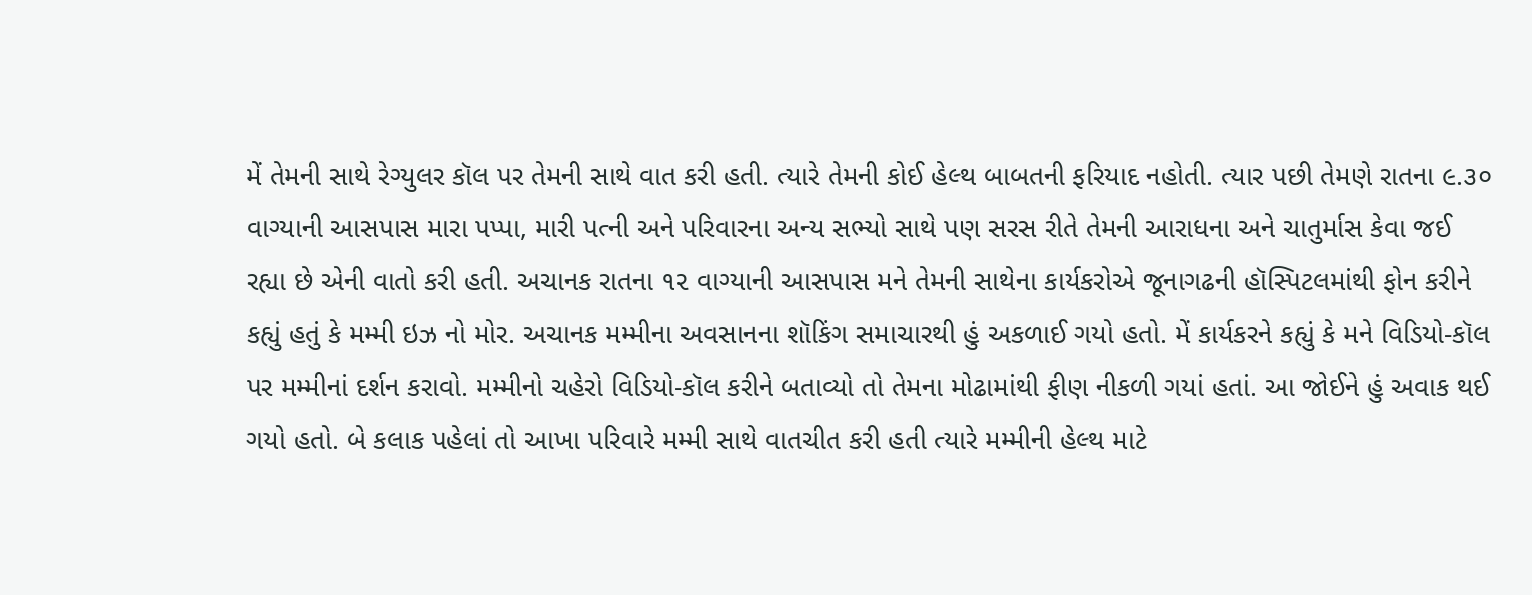મેં તેમની સાથે રેગ્યુલર કૉલ પર તેમની સાથે વાત કરી હતી. ત્યારે તેમની કોઈ હેલ્થ બાબતની ફરિયાદ નહોતી. ત્યાર પછી તેમણે રાતના ૯.૩૦ વાગ્યાની આસપાસ મારા પપ્પા, મારી પત્ની અને પરિવારના અન્ય સભ્યો સાથે પણ સરસ રીતે તેમની આરાધના અને ચાતુર્માસ કેવા જઈ રહ્યા છે એની વાતો કરી હતી. અચાનક રાતના ૧૨ વાગ્યાની આસપાસ મને તેમની સાથેના કાર્યકરોએ જૂનાગઢની હૉસ્પિટલમાંથી ફોન કરીને કહ્યું હતું કે મમ્મી ઇઝ નો મોર. અચાનક મમ્મીના અવસાનના શૉકિંગ સમાચારથી હું અકળાઈ ગયો હતો. મેં કાર્યકરને કહ્યું કે મને વિડિયો-કૉલ પર મમ્મીનાં દર્શન કરાવો. મમ્મીનો ચહેરો વિડિયો-કૉલ કરીને બતાવ્યો તો તેમના મોઢામાંથી ફીણ નીકળી ગયાં હતાં. આ જોઈને હું અવાક થઈ ગયો હતો. બે કલાક પહેલાં તો આખા પરિવારે મમ્મી સાથે વાતચીત કરી હતી ત્યારે મમ્મીની હેલ્થ માટે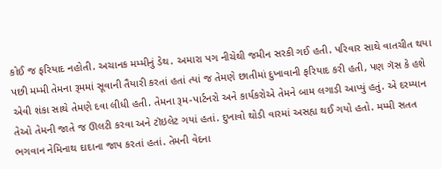કોઈ જ ફરિયાદ નહોતી. અચાનક મમ્મીનું ડેથ. અમારા પગ નીચેથી જમીન સરકી ગઈ હતી. પરિવાર સાથે વાતચીત થયા પછી મમ્મી તેમના રૂમમાં સૂવાની તૈયારી કરતાં હતાં ત્યાં જ તેમણે છાતીમાં દુખાવાની ફરિયાદ કરી હતી, પણ ગૅસ કે હશે એવી શંકા સાથે તેમણે દવા લીધી હતી. તેમના રૂમ-પાર્ટનરો અને કાર્યકરોએ તેમને બામ લગાડી આપ્યું હતું. એ દરમ્યાન તેઓ તેમની જાતે જ ઊલટી કરવા અને ટૉઇલેટ ગયાં હતાં. દુખાવો થોડી વારમાં અસહ્ય થઈ ગયો હતો. મમ્મી સતત ભગવાન ‌નેમિનાથ દાદાના જાપ કરતાં હતાં. તેમની વેદના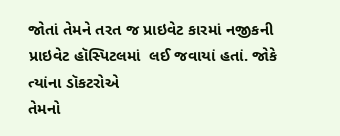જોતાં તેમને તરત જ પ્રાઇવેટ કારમાં નજીકની પ્રાઇવેટ હૉસ્પિટલમાં  લઈ જવાયાં હતાં. જોકે ત્યાંના ડૉકટરોએ
તેમનો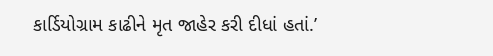કાર્ડિયોગ્રામ કાઢીને મૃત જાહેર કરી દીધાં હતાં.’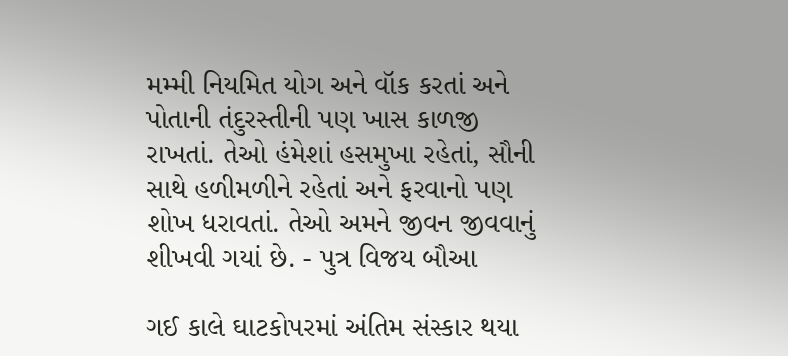મમ્મી નિયમિત યોગ અને વૉક કરતાં અને પોતાની તંદુરસ્તીની પણ ખાસ કાળજી રાખતાં. તેઓ હંમેશાં હસમુખા રહેતાં, સૌની સાથે હળીમળીને રહેતાં અને ફરવાનો પણ શોખ ધરાવતાં. તેઓ અમને જીવન જીવવાનું શીખવી ગયાં છે. - પુત્ર વિજય બૌઆ

ગઈ કાલે ઘાટકોપરમાં અંતિમ સંસ્કાર થયા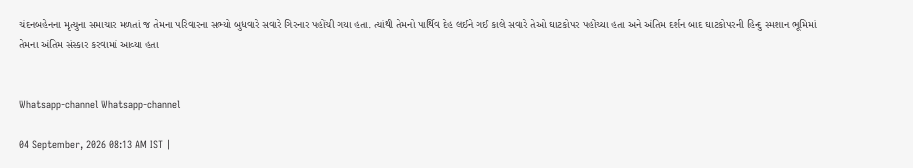ચંદનબહેનના મૃત્યુના સમાચાર મળતાં જ તેમના પરિવારના સભ્યો બુધવારે સવારે ગિરનાર પહોંચી ગયા હતા. ત્યાંથી તેમનો પાર્થિવ દેહ લઈને ગઈ કાલે સવારે તેઓ ઘાટકોપર પહોંચ્યા હતા અને અંતિમ દર્શન બાદ ઘાટકોપરની હિન્દુ સ્મશાન ભૂમિમાં તેમના અંતિમ સંસ્કાર કરવામાં આવ્યા હતા


Whatsapp-channel Whatsapp-channel

04 September, 2026 08:13 AM IST |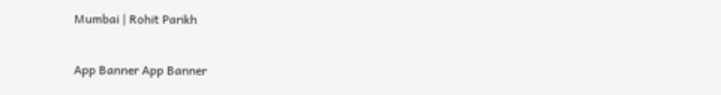Mumbai | Rohit Parikh

App Banner App Banner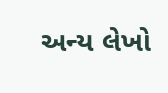અન્ય લેખો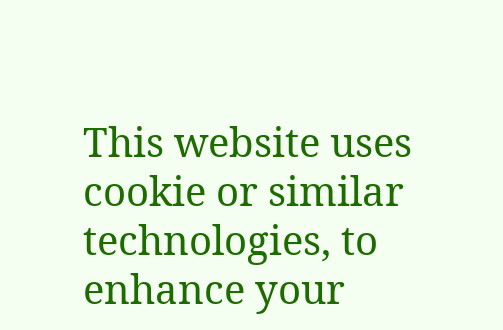This website uses cookie or similar technologies, to enhance your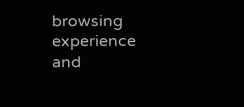browsing experience and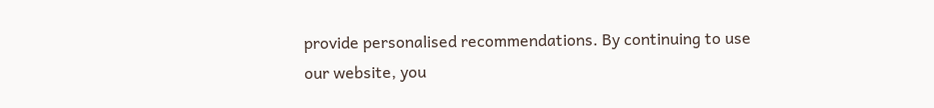provide personalised recommendations. By continuing to use our website, you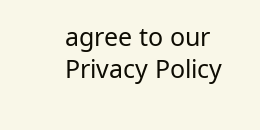agree to our Privacy Policy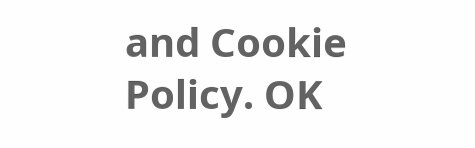and Cookie Policy. OK